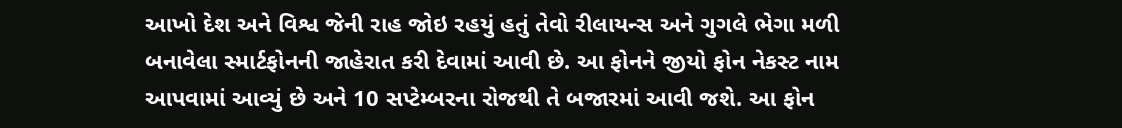આખો દેશ અને વિશ્વ જેની રાહ જોઇ રહયું હતું તેવો રીલાયન્સ અને ગુગલે ભેગા મળી બનાવેલા સ્માર્ટફોનની જાહેરાત કરી દેવામાં આવી છે. આ ફોનને જીયો ફોન નેકસ્ટ નામ આપવામાં આવ્યું છે અને 10 સપ્ટેમ્બરના રોજથી તે બજારમાં આવી જશે. આ ફોન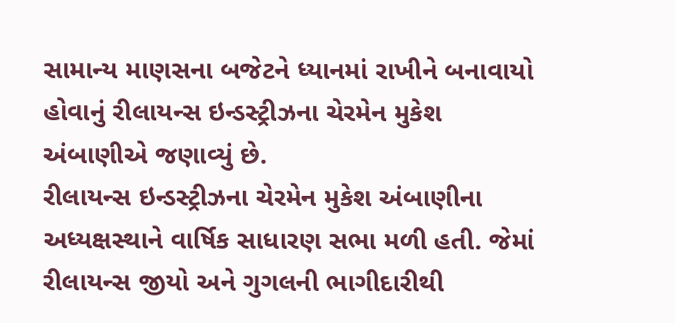સામાન્ય માણસના બજેટને ધ્યાનમાં રાખીને બનાવાયો હોવાનું રીલાયન્સ ઇન્ડસ્ટ્રીઝના ચેરમેન મુકેશ અંબાણીએ જણાવ્યું છે.
રીલાયન્સ ઇન્ડસ્ટ્રીઝના ચેરમેન મુકેશ અંબાણીના અધ્યક્ષસ્થાને વાર્ષિક સાધારણ સભા મળી હતી. જેમાં રીલાયન્સ જીયો અને ગુગલની ભાગીદારીથી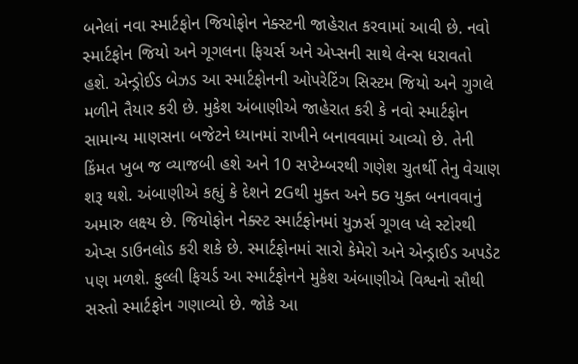બનેલાં નવા સ્માર્ટફોન જિયોફોન નેક્સ્ટની જાહેરાત કરવામાં આવી છે. નવો સ્માર્ટફોન જિયો અને ગૂગલના ફિચર્સ અને એપ્સની સાથે લેન્સ ધરાવતો હશે. એન્ડ્રોઈડ બેઝડ આ સ્માર્ટફોનની ઓપરેટિંગ સિસ્ટમ જિયો અને ગુગલે મળીને તૈયાર કરી છે. મુકેશ અંબાણીએ જાહેરાત કરી કે નવો સ્માર્ટફોન સામાન્ય માણસના બજેટને ધ્યાનમાં રાખીને બનાવવામાં આવ્યો છે. તેની કિંમત ખુબ જ વ્યાજબી હશે અને 10 સપ્ટેમ્બરથી ગણેશ ચુતર્થી તેનુ વેચાણ શરૂ થશે. અંબાણીએ કહ્યું કે દેશને 2Gથી મુક્ત અને 5G યુક્ત બનાવવાનું અમારુ લક્ષ્ય છે. જિયોફોન નેક્સ્ટ સ્માર્ટફોનમાં યુઝર્સ ગૂગલ પ્લે સ્ટોરથી એપ્સ ડાઉનલોડ કરી શકે છે. સ્માર્ટફોનમાં સારો કેમેરો અને એન્ડ્રાઈડ અપડેટ પણ મળશે. ફુલ્લી ફિચર્ડ આ સ્માર્ટફોનને મુકેશ અંબાણીએ વિશ્વનો સૌથી સસ્તો સ્માર્ટફોન ગણાવ્યો છે. જોકે આ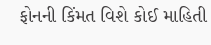ફોનની કિંમત વિશે કોઈ માહિતી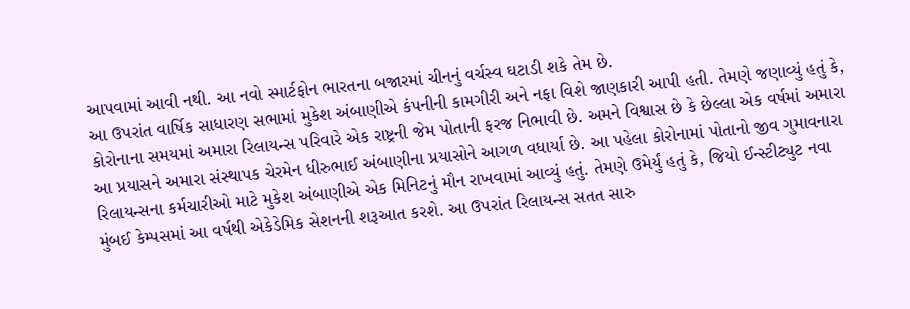આપવામાં આવી નથી. આ નવો સ્માર્ટફોન ભારતના બજારમાં ચીનનું વર્ચસ્વ ઘટાડી શકે તેમ છે.
આ ઉપરાંત વાર્ષિક સાધારણ સભામાં મુકેશ અંબાણીએ કંપનીની કામગીરી અને નફા વિશે જાણકારી આપી હતી. તેમણે જણાવ્યું હતું કે, કોરોનાના સમયમાં અમારા રિલાયન્સ પરિવારે એક રાષ્ટ્રની જેમ પોતાની ફરજ નિભાવી છે. અમને વિશ્વાસ છે કે છેલ્લા એક વર્ષમાં અમારા આ પ્રયાસને અમારા સંસ્થાપક ચેરમેન ધીરુભાઈ અંબાણીના પ્રયાસોને આગળ વધાર્યા છે. આ પહેલા કોરોનામાં પોતાનો જીવ ગુમાવનારા રિલાયન્સના કર્મચારીઓ માટે મુકેશ અંબાણીએ એક મિનિટનું મૌન રાખવામાં આવ્યું હતું. તેમણે ઉમેર્યું હતું કે, જિયો ઈન્સ્ટીટ્યુટ નવા મુંબઈ કેમ્પસમાં આ વર્ષથી એકેડેમિક સેશનની શરૂઆત કરશે. આ ઉપરાંત રિલાયન્સ સતત સારુ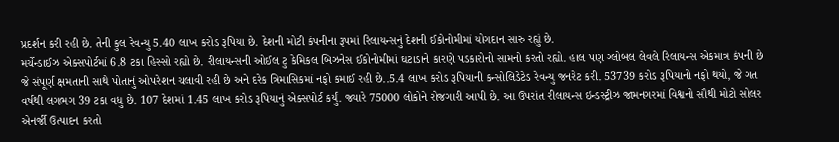પ્રદર્શન કરી રહી છે. તેની કુલ રેવન્યુ 5.40 લાખ કરોડ રૂપિયા છે. દેશની મોટી કંપનીના રૂપમાં રિલાયન્સનું દેશની ઈકોનોમીમાં યોગદાન સારુ રહ્યું છે.
મર્ચેન્ડાઈઝ એક્સપોર્ટમાં 6.8 ટકા હિસ્સો રહ્યો છે. રીલાયન્સની ઓઈલ ટુ કેમિકલ બિઝનેસ ઈકોનોમીમાં ઘટાડાને કારણે પડકારોનો સામનો કરતો રહ્યો. હાલ પણ ગ્લોબલ લેવલે રિલાયન્સ એકમાત્ર કંપની છે જે સંપૂર્ણ ક્ષમતાની સાથે પોતાનું ઓપરેશન ચલાવી રહી છે અને દરેક ત્રિમાસિકમાં નફો કમાઈ રહી છે..5.4 લાખ કરોડ રૂપિયાની કન્સોલિડેટેડ રેવન્યુ જનરેટ કરી. 53739 કરોડ રૂપિયાનો નફો થયો, જે ગત વર્ષથી લગભગ 39 ટકા વધુ છે. 107 દેશમાં 1.45 લાખ કરોડ રૂપિયાનું એક્સપોર્ટ કર્યું. જ્યારે 75000 લોકોને રોજગારી આપી છે. આ ઉપરાંત રીલાયન્સ ઇન્ડસ્ટ્રીઝ જામનગરમાં વિશ્વનો સૌથી મોટો સોલર એનર્જી ઉત્પાદન કરતો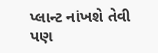પ્લાન્ટ નાંખશે તેવી પણ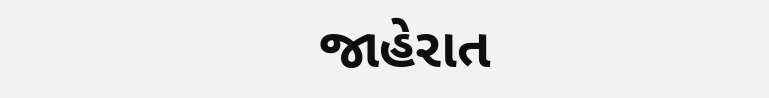જાહેરાત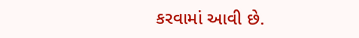કરવામાં આવી છે.